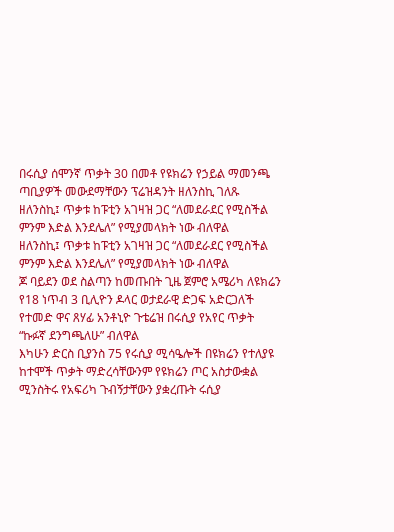በሩሲያ ሰሞንኛ ጥቃት 30 በመቶ የዩክሬን የኃይል ማመንጫ ጣቢያዎች መውደማቸውን ፕሬዝዳንት ዘለንስኪ ገለጹ
ዘለንስኪ፤ ጥቃቱ ከፑቲን አገዛዝ ጋር “ለመደራደር የሚስችል ምንም እድል እንደሌለ” የሚያመላክት ነው ብለዋል
ዘለንስኪ፤ ጥቃቱ ከፑቲን አገዛዝ ጋር “ለመደራደር የሚስችል ምንም እድል እንደሌለ” የሚያመላክት ነው ብለዋል
ጆ ባይደን ወደ ስልጣን ከመጡበት ጊዜ ጀምሮ አሜሪካ ለዩክሬን የ18 ነጥብ 3 ቢሊዮን ዶላር ወታደራዊ ድጋፍ አድርጋለች
የተመድ ዋና ጸሃፊ አንቶኒዮ ጉቴሬዝ በሩሲያ የአየር ጥቃት “ኩፉኛ ደንግጫለሁ” ብለዋል
እካሁን ድርስ ቢያንስ 75 የሩሲያ ሚሳዔሎች በዩክሬን የተለያዩ ከተሞች ጥቃት ማድረሳቸውንም የዩክሬን ጦር አስታውቋል
ሚንስትሩ የአፍሪካ ጉብኝታቸውን ያቋረጡት ሩሲያ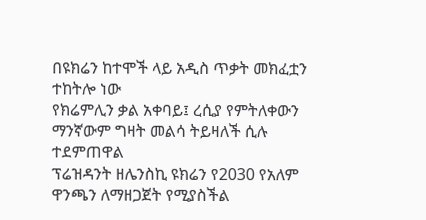በዩክሬን ከተሞች ላይ አዲስ ጥቃት መክፈቷን ተከትሎ ነው
የክሬምሊን ቃል አቀባይ፤ ረሲያ የምትለቀውን ማንኛውም ግዛት መልሳ ትይዛለች ሲሉ ተደምጠዋል
ፕሬዝዳንት ዘሌንስኪ ዩክሬን የ2030 የአለም ዋንጫን ለማዘጋጀት የሚያስችል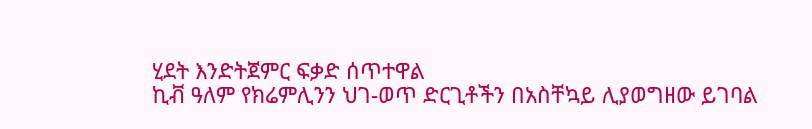ሂደት እንድትጀምር ፍቃድ ሰጥተዋል
ኪቭ ዓለም የክሬምሊንን ህገ-ወጥ ድርጊቶችን በአስቸኳይ ሊያወግዘው ይገባል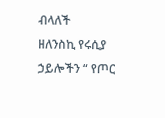ብላለች
ዘለንስኪ የሩሲያ ኃይሎችን “ የጦር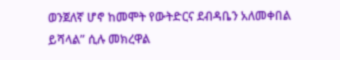ወንጀለኛ ሆኖ ከመሞት የውትድርና ደብዳቤን አለመቀበል ይሻላል” ሲሉ መክረዋል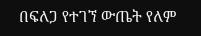በፍለጋ የተገኘ ውጤት የለም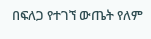በፍለጋ የተገኘ ውጤት የለም